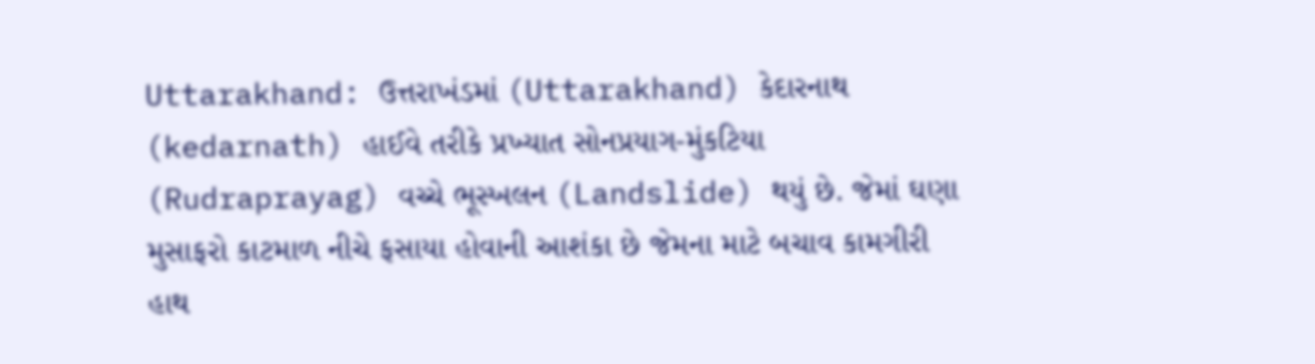Uttarakhand: ઉત્તરાખંડમાં (Uttarakhand) કેદારનાથ (kedarnath) હાઈવે તરીકે પ્રખ્યાત સોનપ્રયાગ-મુંકટિયા (Rudraprayag) વચ્ચે ભૂસ્ખલન (Landslide) થયું છે. જેમાં ઘણા મુસાફરો કાટમાળ નીચે ફસાયા હોવાની આશંકા છે જેમના માટે બચાવ કામગીરી હાથ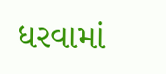ધરવામાં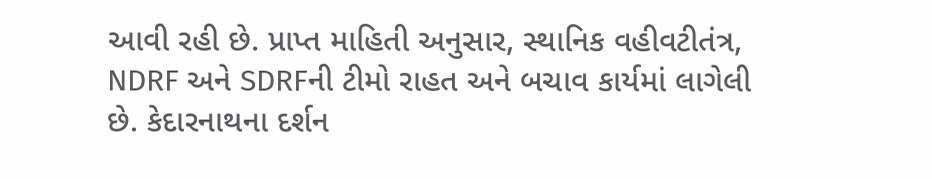આવી રહી છે. પ્રાપ્ત માહિતી અનુસાર, સ્થાનિક વહીવટીતંત્ર, NDRF અને SDRFની ટીમો રાહત અને બચાવ કાર્યમાં લાગેલી છે. કેદારનાથના દર્શન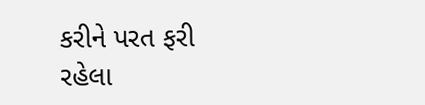કરીને પરત ફરી રહેલા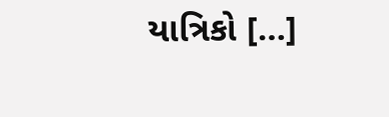યાત્રિકો […]